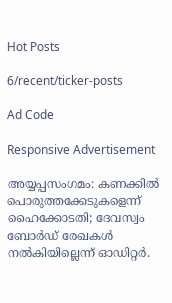Hot Posts

6/recent/ticker-posts

Ad Code

Responsive Advertisement

അയ്യപ്പസംഗമം: കണക്കിൽ പൊരുത്തക്കേടുകളെന്ന് ഹൈക്കോടതി; ദേവസ്വം ബോർഡ് രേഖകൾ നൽകിയില്ലെന്ന് ഓഡിറ്റർ.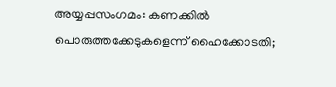അയ്യപ്പസംഗമം: കണക്കിൽ പൊരുത്തക്കേടുകളെന്ന് ഹൈക്കോടതി;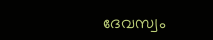ദേവസ്വം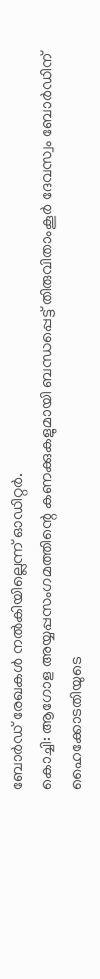ബോർഡ് രേഖകൾ നൽകിയില്ലെന്ന് ഓഡിറ്റർ.
കൊച്ചി: ആഗോള അയ്യപ്പസംഗമത്തിന്റെ കണക്കുകളുമായി ബന്ധപ്പെട്ട് തിരുവിതാംകൂർ ദേവസ്വം ബോർഡിന് ഹൈക്കോടതിയുടെ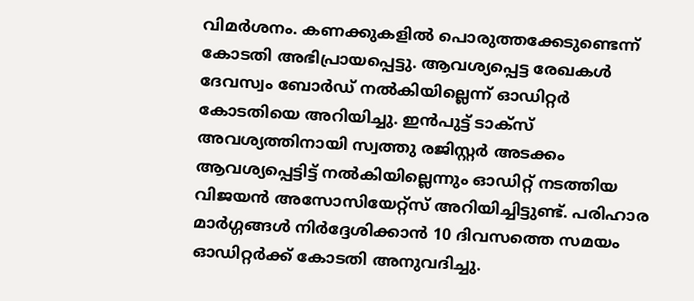വിമർശനം. കണക്കുകളിൽ പൊരുത്തക്കേടുണ്ടെന്ന് കോടതി അഭിപ്രായപ്പെട്ടു. ആവശ്യപ്പെട്ട രേഖകൾ ദേവസ്വം ബോർഡ് നൽകിയില്ലെന്ന് ഓഡിറ്റർ കോടതിയെ അറിയിച്ചു. ഇൻപുട്ട് ടാക്‌സ് അവശ്യത്തിനായി സ്വത്തു രജിസ്റ്റർ അടക്കം ആവശ്യപ്പെട്ടിട്ട് നൽകിയില്ലെന്നും ഓഡിറ്റ് നടത്തിയ വിജയൻ അസോസിയേറ്റ്‌സ് അറിയിച്ചിട്ടുണ്ട്. പരിഹാര മാർഗ്ഗങ്ങൾ നിർദ്ദേശിക്കാൻ 10 ദിവസത്തെ സമയം ഓഡിറ്റർക്ക് കോടതി അനുവദിച്ചു.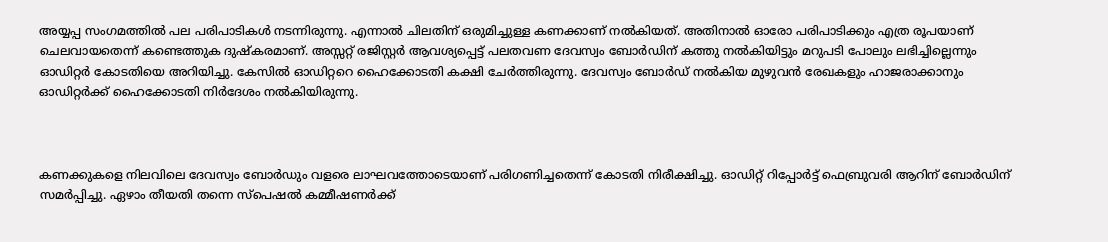അയ്യപ്പ സംഗമത്തിൽ പല പരിപാടികൾ നടന്നിരുന്നു. എന്നാൽ ചിലതിന് ഒരുമിച്ചുള്ള കണക്കാണ് നൽകിയത്. അതിനാൽ ഓരോ പരിപാടിക്കും എത്ര രൂപയാണ് ചെലവായതെന്ന് കണ്ടെത്തുക ദുഷ്‌കരമാണ്. അസ്സറ്റ് രജിസ്റ്റർ ആവശ്യപ്പെട്ട് പലതവണ ദേവസ്വം ബോർഡിന് കത്തു നൽകിയിട്ടും മറുപടി പോലും ലഭിച്ചില്ലെന്നും ഓഡിറ്റർ കോടതിയെ അറിയിച്ചു. കേസിൽ ഓഡിറ്ററെ ഹൈക്കോടതി കക്ഷി ചേർത്തിരുന്നു. ദേവസ്വം ബോർഡ് നൽകിയ മുഴുവൻ രേഖകളും ഹാജരാക്കാനും ഓഡിറ്റർക്ക് ഹൈക്കോടതി നിർദേശം നൽകിയിരുന്നു.



കണക്കുകളെ നിലവിലെ ദേവസ്വം ബോർഡും വളരെ ലാഘവത്തോടെയാണ് പരിഗണിച്ചതെന്ന് കോടതി നിരീക്ഷിച്ചു. ഓഡിറ്റ് റിപ്പോർട്ട് ഫെബ്രുവരി ആറിന് ബോർഡിന് സമർപ്പിച്ചു. ഏഴാം തീയതി തന്നെ സ്‌പെഷൽ കമ്മീഷണർക്ക്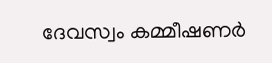ദേവസ്വം കമ്മീഷണർ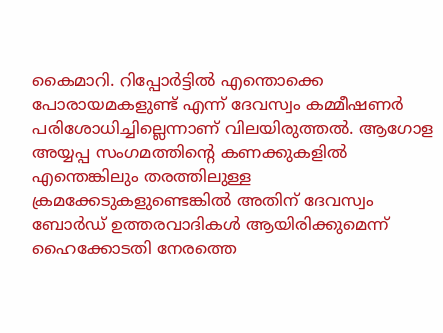കൈമാറി. റിപ്പോർട്ടിൽ എന്തൊക്കെ പോരായമകളുണ്ട് എന്ന് ദേവസ്വം കമ്മീഷണർ പരിശോധിച്ചില്ലെന്നാണ് വിലയിരുത്തൽ. ആഗോള അയ്യപ്പ സംഗമത്തിന്റെ കണക്കുകളിൽ എന്തെങ്കിലും തരത്തിലുള്ള ക്രമക്കേടുകളുണ്ടെങ്കിൽ അതിന് ദേവസ്വം ബോർഡ് ഉത്തരവാദികൾ ആയിരിക്കുമെന്ന് ഹൈക്കോടതി നേരത്തെ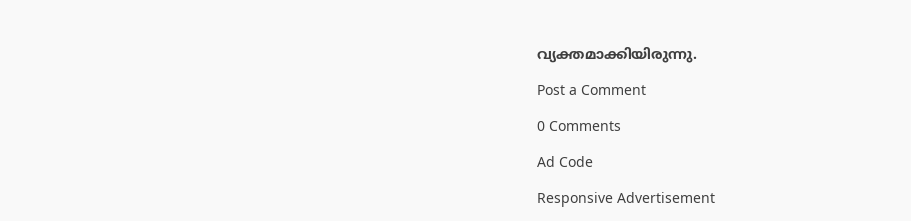വ്യക്തമാക്കിയിരുന്നു.

Post a Comment

0 Comments

Ad Code

Responsive Advertisement